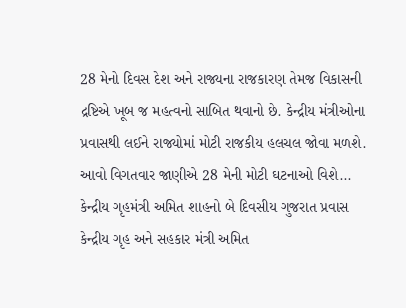28 મેનો દિવસ દેશ અને રાજ્યના રાજકારણ તેમજ વિકાસની દ્રષ્ટિએ ખૂબ જ મહત્વનો સાબિત થવાનો છે. કેન્દ્રીય મંત્રીઓના પ્રવાસથી લઈને રાજ્યોમાં મોટી રાજકીય હલચલ જોવા મળશે. આવો વિગતવાર જાણીએ 28 મેની મોટી ઘટનાઓ વિશે...
કેન્દ્રીય ગૃહમંત્રી અમિત શાહનો બે દિવસીય ગુજરાત પ્રવાસ
કેન્દ્રીય ગૃહ અને સહકાર મંત્રી અમિત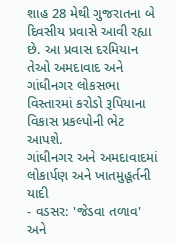શાહ 28 મેથી ગુજરાતના બે દિવસીય પ્રવાસે આવી રહ્યા છે. આ પ્રવાસ દરમિયાન તેઓ અમદાવાદ અને ગાંધીનગર લોકસભા વિસ્તારમાં કરોડો રૂપિયાના વિકાસ પ્રકલ્પોની ભેટ આપશે.
ગાંધીનગર અને અમદાવાદમાં લોકાર્પણ અને ખાતમુહૂર્તની યાદી
- વડસર: 'જેડવા તળાવ' અને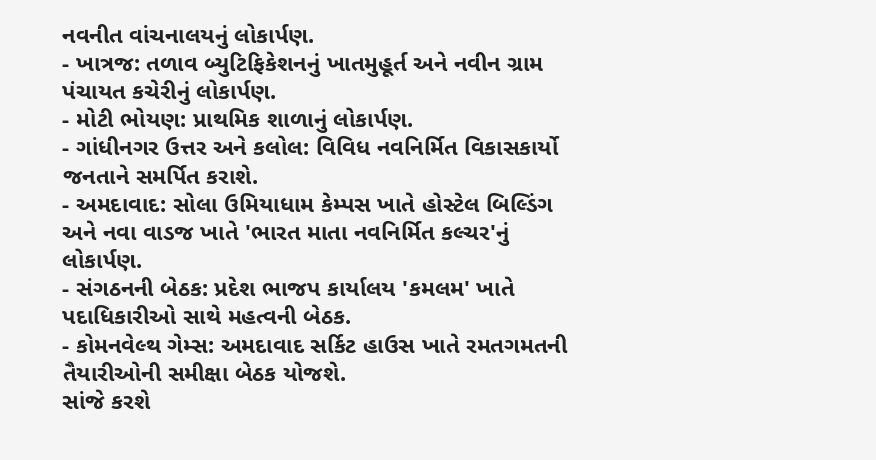નવનીત વાંચનાલયનું લોકાર્પણ.
- ખાત્રજ: તળાવ બ્યુટિફિકેશનનું ખાતમુહૂર્ત અને નવીન ગ્રામ પંચાયત કચેરીનું લોકાર્પણ.
- મોટી ભોયણ: પ્રાથમિક શાળાનું લોકાર્પણ.
- ગાંધીનગર ઉત્તર અને કલોલ: વિવિધ નવનિર્મિત વિકાસકાર્યો જનતાને સમર્પિત કરાશે.
- અમદાવાદ: સોલા ઉમિયાધામ કેમ્પસ ખાતે હોસ્ટેલ બિલ્ડિંગ અને નવા વાડજ ખાતે 'ભારત માતા નવનિર્મિત કલ્ચર'નું લોકાર્પણ.
- સંગઠનની બેઠક: પ્રદેશ ભાજપ કાર્યાલય 'કમલમ' ખાતે પદાધિકારીઓ સાથે મહત્વની બેઠક.
- કોમનવેલ્થ ગેમ્સ: અમદાવાદ સર્કિટ હાઉસ ખાતે રમતગમતની તૈયારીઓની સમીક્ષા બેઠક યોજશે.
સાંજે કરશે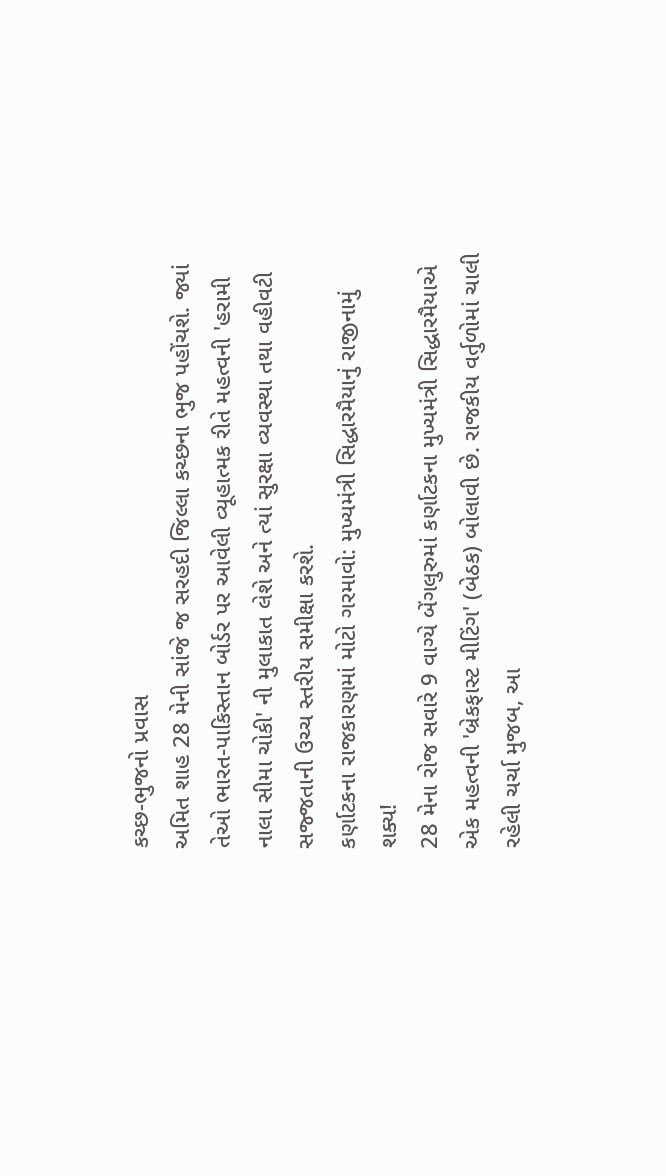કચ્છ-ભુજનો પ્રવાસ
અમિત શાહ 28 મેની સાંજે જ સરહદી જિલ્લા કચ્છના ભુજ પહોંચશે. જ્યાં તેઓ ભારત-પાકિસ્તાન બોર્ડર પર આવેલી વ્યૂહાત્મક રીતે મહત્વની 'હરામી નાલા સીમા ચોકી' ની મુલાકાત લેશે અને ત્યાં સુરક્ષા વ્યવસ્થા તથા વહીવટી સજ્જતાની ઉચ્ચ સ્તરીય સમીક્ષા કરશે.
કર્ણાટકના રાજકારણમાં મોટો ગરમાવો: મુખ્યમંત્રી સિદ્ધારમૈયાનું રાજીનામું શક્ય!
28 મેના રોજ સવારે 9 વાગ્યે બેંગલુરુમાં કર્ણાટકના મુખ્યમંત્રી સિદ્ધારમૈયાએ એક મહત્વની 'બ્રેકફાસ્ટ મીટિંગ' (બેઠક) બોલાવી છે. રાજકીય વર્તુળોમાં ચાલી રહેલી ચર્ચા મુજબ, આ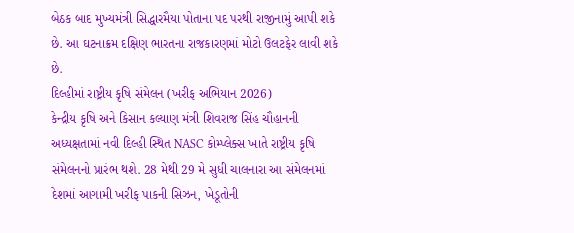બેઠક બાદ મુખ્યમંત્રી સિદ્ધારમૈયા પોતાના પદ પરથી રાજીનામું આપી શકે છે. આ ઘટનાક્રમ દક્ષિણ ભારતના રાજકારણમાં મોટો ઉલટફેર લાવી શકે છે.
દિલ્હીમાં રાષ્ટ્રીય કૃષિ સંમેલન (ખરીફ અભિયાન 2026)
કેન્દ્રીય કૃષિ અને કિસાન કલ્યાણ મંત્રી શિવરાજ સિંહ ચૌહાનની અધ્યક્ષતામાં નવી દિલ્હી સ્થિત NASC કોમ્પ્લેક્સ ખાતે રાષ્ટ્રીય કૃષિ સંમેલનનો પ્રારંભ થશે. 28 મેથી 29 મે સુધી ચાલનારા આ સંમેલનમાં દેશમાં આગામી ખરીફ પાકની સિઝન, ખેડૂતોની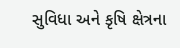સુવિધા અને કૃષિ ક્ષેત્રના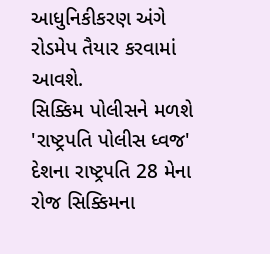આધુનિકીકરણ અંગે રોડમેપ તૈયાર કરવામાં આવશે.
સિક્કિમ પોલીસને મળશે 'રાષ્ટ્રપતિ પોલીસ ધ્વજ'
દેશના રાષ્ટ્રપતિ 28 મેના રોજ સિક્કિમના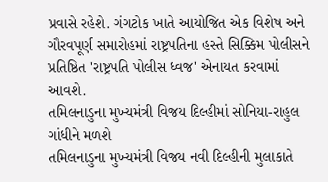પ્રવાસે રહેશે. ગંગટોક ખાતે આયોજિત એક વિશેષ અને ગૌરવપૂર્ણ સમારોહમાં રાષ્ટ્રપતિના હસ્તે સિક્કિમ પોલીસને પ્રતિષ્ઠિત 'રાષ્ટ્રપતિ પોલીસ ધ્વજ' એનાયત કરવામાં આવશે.
તમિલનાડુના મુખ્યમંત્રી વિજય દિલ્હીમાં સોનિયા-રાહુલ ગાંધીને મળશે
તમિલનાડુના મુખ્યમંત્રી વિજય નવી દિલ્હીની મુલાકાતે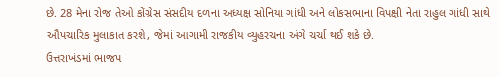છે. 28 મેના રોજ તેઓ કોંગ્રેસ સંસદીય દળના અધ્યક્ષ સોનિયા ગાંધી અને લોકસભાના વિપક્ષી નેતા રાહુલ ગાંધી સાથે ઔપચારિક મુલાકાત કરશે, જેમાં આગામી રાજકીય વ્યુહરચના અંગે ચર્ચા થઈ શકે છે.
ઉત્તરાખંડમાં ભાજપ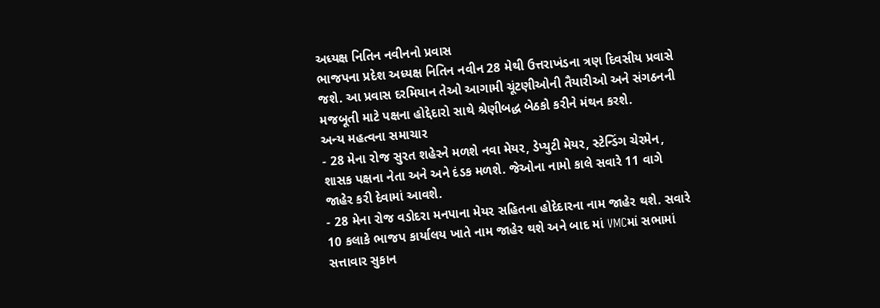અધ્યક્ષ નિતિન નવીનનો પ્રવાસ
ભાજપના પ્રદેશ અધ્યક્ષ નિતિન નવીન 28 મેથી ઉત્તરાખંડના ત્રણ દિવસીય પ્રવાસે જશે. આ પ્રવાસ દરમિયાન તેઓ આગામી ચૂંટણીઓની તૈયારીઓ અને સંગઠનની મજબૂતી માટે પક્ષના હોદ્દેદારો સાથે શ્રેણીબદ્ધ બેઠકો કરીને મંથન કરશે.
અન્ય મહત્વના સમાચાર
- 28 મેના રોજ સુરત શહેરને મળશે નવા મેયર, ડેપ્યુટી મેયર, સ્ટેન્ડિંગ ચેરમેન, શાસક પક્ષના નેતા અને અને દંડક મળશે. જેઓના નામો કાલે સવારે 11 વાગે જાહેર કરી દેવામાં આવશે.
- 28 મેના રોજ વડોદરા મનપાના મેયર સહિતના હોદેદારના નામ જાહેર થશે. સવારે 10 કલાકે ભાજપ કાર્યાલય ખાતે નામ જાહેર થશે અને બાદ માં VMCમાં સભામાં સત્તાવાર સુકાન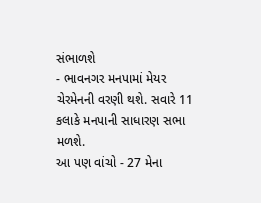સંભાળશે
- ભાવનગર મનપામાં મેયર ચેરમેનની વરણી થશે. સવારે 11 કલાકે મનપાની સાધારણ સભા મળશે.
આ પણ વાંચો - 27 મેના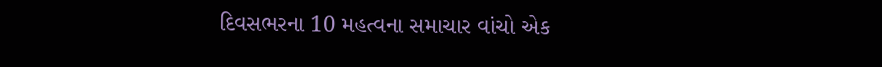દિવસભરના 10 મહત્વના સમાચાર વાંચો એક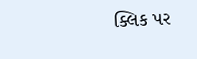ક્લિક પર